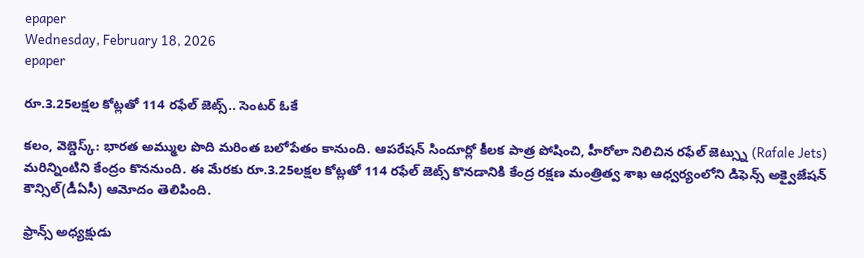epaper
Wednesday, February 18, 2026
epaper

రూ.3.25లక్షల కోట్లతో 114 రఫేల్ జెట్స్.. సెంటర్ ఓకే

కలం, వెబ్డెస్క్: భారత అమ్ముల పొది మరింత బలోపేతం కానుంది. ఆపరేషన్ సిందూర్లో కీలక పాత్ర పోషించి, హీరోలా నిలిచిన రఫేల్ జెట్స్ను (Rafale Jets) మరిన్నింటిని కేంద్రం కొననుంది. ఈ మేరకు రూ.3.25లక్షల కోట్లతో 114 రఫేల్ జెట్స్ కొనడానికి కేంద్ర రక్షణ మంత్రిత్వ శాఖ ఆధ్వర్యంలోని డిఫెన్స్ అక్వైజేషన్ కౌన్సిల్(డీఏసీ) ఆమోదం తెలిపింది.

ఫ్రాన్స్ అధ్యక్షుడు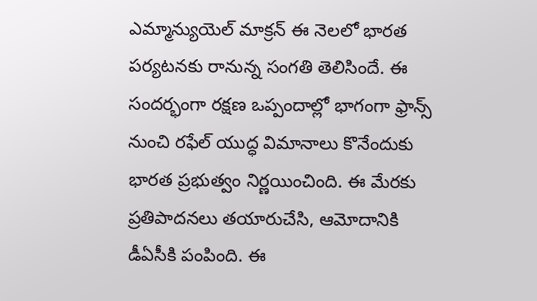ఎమ్మాన్యుయెల్ మాక్రన్ ఈ నెలలో భారత పర్యటనకు రానున్న సంగతి తెలిసిందే. ఈ సందర్భంగా రక్షణ ఒప్పందాల్లో భాగంగా ఫ్రాన్స్ నుంచి రఫేల్ యుద్ధ విమానాలు కొనేందుకు భారత ప్రభుత్వం నిర్ణయించింది. ఈ మేరకు ప్రతిపాదనలు తయారుచేసి, ఆమోదానికి డీఏసీకి పంపింది. ఈ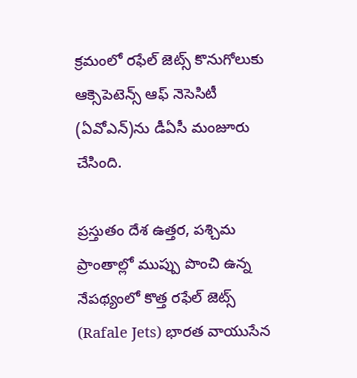క్రమంలో రఫేల్ జెట్స్ కొనుగోలుకు ఆక్సెపెటెన్స్ ఆఫ్ నెసెసిటీ (ఏవోఎన్)ను డీఏసీ మంజూరు చేసింది.

ప్రస్తుతం దేశ ఉత్తర, పశ్చిమ ప్రాంతాల్లో ముప్పు పొంచి ఉన్న నేపథ్యంలో కొత్త రఫేల్ జెట్స్ (Rafale Jets) భారత వాయుసేన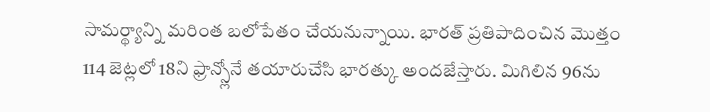సామర్థ్యాన్ని మరింత బలోపేతం చేయనున్నాయి. భారత్ ప్రతిపాదించిన మొత్తం 114 జెట్లలో 18ని ఫ్రాన్స్లోనే తయారుచేసి భారత్కు అందజేస్తారు. మిగిలిన 96ను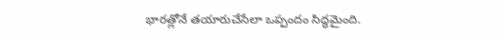భారత్లోనే తయారుచేసేలా ఒప్పందం సిద్ధమైంది.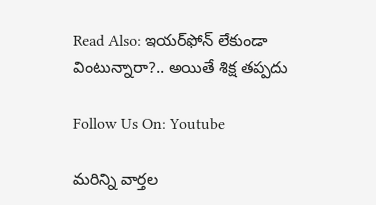Read Also: ఇయర్‌ఫోన్ లేకుండా వింటున్నారా?.. అయితే శిక్ష తప్పదు

Follow Us On: Youtube

మ‌రిన్ని వార్త‌ల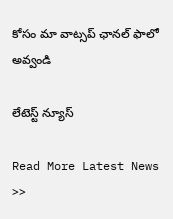కోసం మా వాట్స‌ప్ ఛాన‌ల్ ఫాలో అవ్వండి

లేటెస్ట్ న్యూస్‌

Read More Latest News >>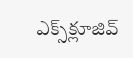ఎక్స్‌క్లూజివ్‌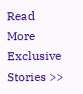Read More Exclusive Stories >>